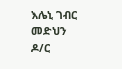እሌኒ ገብር መድህን
ዶ/ር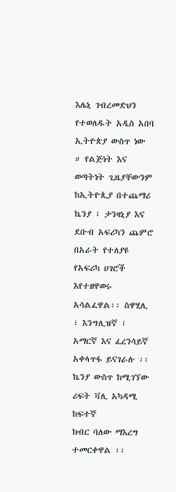እሌኒ ገብረመድህን የተወለዱት አዲስ አበባ ኢትዮጵያ ውስጥ ነው ። የልጅነት እና ወጣትነት ጊዜያቸውንም ከኢትዮጲያ በተጨማሪ ኬንያ ፣ ታንዛኒያ እና ደቡብ አፍሪካን ጨምሮ በአራት የተለያዩ የአፍሪካ ሀገሮች እየተዘዋወሩ አሳልፈዋል፡፡ ስዋሂሊ ፣ እንግሊዝኛ ፣ አማርኛ እና ፈረንሳይኛ አቀላጥፋ ይናገራሉ ፡፡ ኬንያ ውስጥ ከሚገኘው ሪፍት ቫሊ አካዳሚ ከፍተኛ
ክብር ባለው ማእረግ ተመርቀዋል ፡፡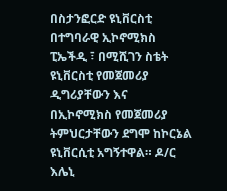በስታንፎርድ ዩኒቨርስቲ በተግባራዊ ኢኮኖሚክስ ፒኤችዲ ፣ በሚሺገን ስቴት ዩኒቨርስቲ የመጀመሪያ ዲግሪያቸውን እና በኢኮኖሚክስ የመጀመሪያ ትምህርታቸውን ደግሞ ከኮርኔል ዩኒቨርሲቲ አግኝተዋል። ዶ/ር እሌኒ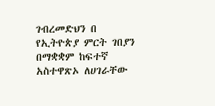ገብረመድህን በ የኢትዮጵያ ምርት ገበያን በማቋቋም ከፍተኛ አስተዋጽኦ ለሀገራቸው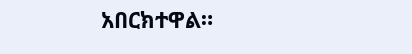አበርክተዋል።